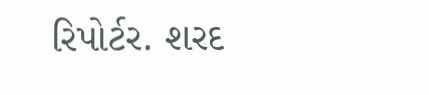રિપોર્ટર. શરદ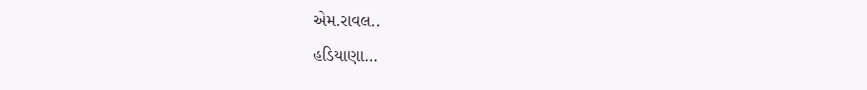એમ.રાવલ..
હડિયાણા…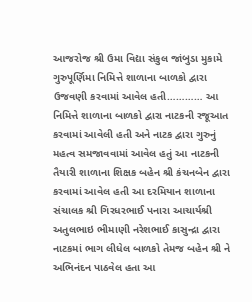આજરોજ શ્રી ઉમા વિદ્યા સંકુલ જાંબુડા મુકામે ગુરુપૂર્ણિમા નિમિત્તે શાળાના બાળકો દ્વારા ઉજવણી કરવામાં આવેલ હતી………… આ નિમિત્તે શાળાના બાળકો દ્વારા નાટકની રજૂઆત કરવામાં આવેલી હતી અને નાટક દ્વારા ગુરુનું મહત્વ સમજાવવામાં આવેલ હતું આ નાટકની તૈયારી શાળાના શિક્ષક બહેન શ્રી કંચનબેન દ્વારા કરવામાં આવેલ હતી આ દરમિયાન શાળાના સંચાલક શ્રી ગિરધરભાઈ પનારા આચાર્યશ્રી અતુલભાઇ ભીમાણી નરેશભાઈ કાસુન્દ્રા દ્વારા નાટકમાં ભાગ લીધેલ બાળકો તેમજ બહેન શ્રી ને અભિનંદન પાઠવેલ હતા આ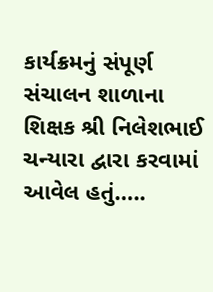કાર્યક્રમનું સંપૂર્ણ સંચાલન શાળાના શિક્ષક શ્રી નિલેશભાઈ ચન્યારા દ્વારા કરવામાં આવેલ હતું…..